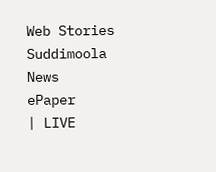Web Stories
Suddimoola News
ePaper
| LIVE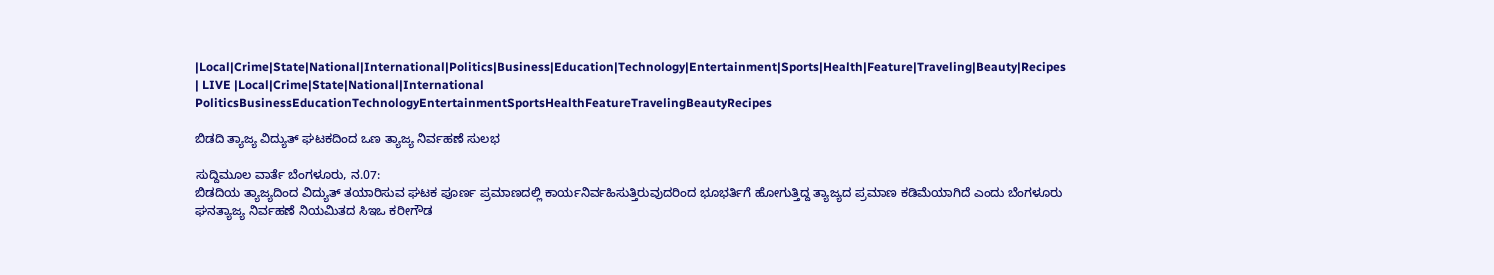|Local|Crime|State|National|International|Politics|Business|Education|Technology|Entertainment|Sports|Health|Feature|Traveling|Beauty|Recipes
| LIVE |Local|Crime|State|National|International
PoliticsBusinessEducationTechnologyEntertainmentSportsHealthFeatureTravelingBeautyRecipes

ಬಿಡದಿ ತ್ಯಾಜ್ಯ ವಿದ್ಯುತ್ ಘಟಕದಿಂದ ಒಣ ತ್ಯಾಜ್ಯ ನಿರ್ವಹಣೆ ಸುಲಭ

ಸುದ್ದಿಮೂಲ ವಾರ್ತೆ ಬೆಂಗಳೂರು, ನ.07:
ಬಿಡದಿಯ ತ್ಯಾಜ್ಯದಿಂದ ವಿದ್ಯುತ್ ತಯಾರಿಸುವ ಘಟಕ ಪೂರ್ಣ ಪ್ರಮಾಣದಲ್ಲಿ ಕಾರ್ಯನಿರ್ವಹಿಸುತ್ತಿರುವುದರಿಂದ ಭೂಭರ್ತಿಗೆ ಹೋಗುತ್ತಿದ್ದ ತ್ಯಾಜ್ಯದ ಪ್ರಮಾಣ ಕಡಿಮೆಯಾಗಿದೆ ಎಂದು ಬೆಂಗಳೂರು ಘನತ್ಯಾಜ್ಯ ನಿರ್ವಹಣೆ ನಿಯಮಿತದ ಸಿಇಒ ಕರೀಗೌಡ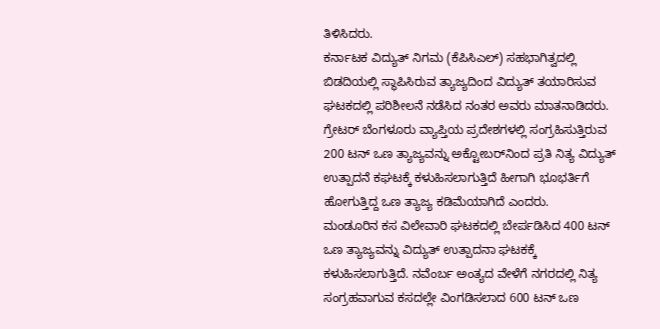ತಿಳಿಸಿದರು.
ಕರ್ನಾಟಕ ವಿದ್ಯುತ್ ನಿಗಮ (ಕೆಪಿಸಿಎಲ್) ಸಹಭಾಗಿತ್ವದಲ್ಲಿ ಬಿಡದಿಯಲ್ಲಿ ಸ್ಥಾಪಿಸಿರುವ ತ್ಯಾಜ್ಯದಿಂದ ವಿದ್ಯುತ್ ತಯಾರಿಸುವ ಘಟಕದಲ್ಲಿ ಪರಿಶೀಲನೆ ನಡೆಸಿದ ನಂತರ ಅವರು ಮಾತನಾಡಿದರು.
ಗ್ರೇಟರ್ ಬೆಂಗಳೂರು ವ್ಯಾಪ್ತಿಯ ಪ್ರದೇಶಗಳಲ್ಲಿ ಸಂಗ್ರಹಿಸುತ್ತಿರುವ 200 ಟನ್ ಒಣ ತ್ಯಾಜ್ಯವನ್ನು ಅಕ್ಟೋಬರ್‌ನಿಂದ ಪ್ರತಿ ನಿತ್ಯ ವಿದ್ಯುತ್ ಉತ್ಪಾದನೆ ಕಘಟಕ್ಕೆ ಕಳುಹಿಸಲಾಗುತ್ತಿದೆ ಹೀಗಾಗಿ ಭೂಭರ್ತಿಗೆ ಹೋಗುತ್ತಿದ್ದ ಒಣ ತ್ಯಾಜ್ಯ ಕಡಿಮೆಯಾಗಿದೆ ಎಂದರು.
ಮಂಡೂರಿನ ಕಸ ವಿಲೇವಾರಿ ಘಟಕದಲ್ಲಿ ಬೇರ್ಪಡಿಸಿದ 400 ಟನ್ ಒಣ ತ್ಯಾಜ್ಯವನ್ನು ವಿದ್ಯುತ್ ಉತ್ಪಾದನಾ ಘಟಕಕ್ಕೆ ಕಳುಹಿಸಲಾಗುತ್ತಿದೆ. ನವೆಂರ್ಬ ಅಂತ್ಯದ ವೇಳೆಗೆ ನಗರದಲ್ಲಿ ನಿತ್ಯ ಸಂಗ್ರಹವಾಗುವ ಕಸದಲ್ಲೇ ವಿಂಗಡಿಸಲಾದ 600 ಟನ್ ಒಣ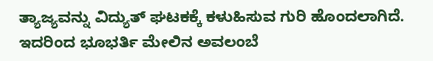ತ್ಯಾಜ್ಯವನ್ನು ವಿದ್ಯುತ್ ಘಟಕಕ್ಕೆ ಕಳುಹಿಸುವ ಗುರಿ ಹೊಂದಲಾಗಿದೆ. ಇದರಿಂದ ಭೂಭರ್ತಿ ಮೇಲಿನ ಅವಲಂಬೆ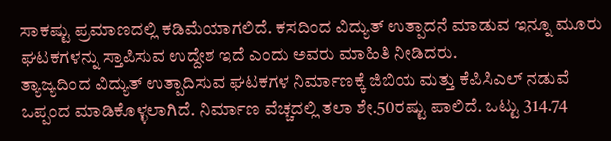ಸಾಕಷ್ಟು ಪ್ರಮಾಣದಲ್ಲಿ ಕಡಿಮೆಯಾಗಲಿದೆ. ಕಸದಿಂದ ವಿದ್ಯುತ್ ಉತ್ಪಾದನೆ ಮಾಡುವ ಇನ್ನೂ ಮೂರು ಘಟಕಗಳನ್ನು ಸ್ತಾಪಿಸುವ ಉದ್ದೇಶ ಇದೆ ಎಂದು ಅವರು ಮಾಹಿತಿ ನೀಡಿದರು.
ತ್ಯಾಜ್ಯದಿಂದ ವಿದ್ಯುತ್ ಉತ್ಪಾದಿಸುವ ಘಟಕಗಳ ನಿರ್ಮಾಣಕ್ಕೆ ಜಿಬಿಯ ಮತ್ತು ಕೆಪಿಸಿಎಲ್ ನಡುವೆ ಒಪ್ಪಂದ ಮಾಡಿಕೊಳ್ಳಲಾಗಿದೆ. ನಿರ್ಮಾಣ ವೆಚ್ಚದಲ್ಲಿ ತಲಾ ಶೇ.50ರಷ್ಟು ಪಾಲಿದೆ. ಒಟ್ಟು 314.74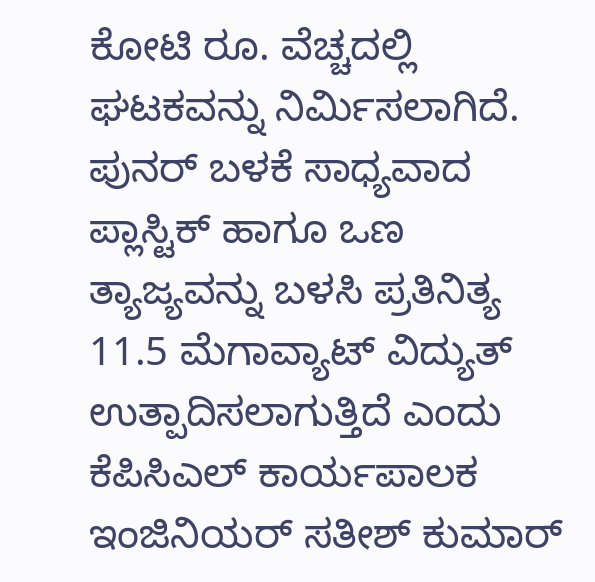ಕೋಟಿ ರೂ. ವೆಚ್ಚದಲ್ಲಿ ಘಟಕವನ್ನು ನಿರ್ಮಿಸಲಾಗಿದೆ. ಪುನರ್ ಬಳಕೆ ಸಾಧ್ಯವಾದ ಪ್ಲಾಸ್ಟಿಕ್ ಹಾಗೂ ಒಣ ತ್ಯಾಜ್ಯವನ್ನು ಬಳಸಿ ಪ್ರತಿನಿತ್ಯ 11.5 ಮೆಗಾವ್ಯಾಟ್ ವಿದ್ಯುತ್ ಉತ್ಪಾದಿಸಲಾಗುತ್ತಿದೆ ಎಂದು ಕೆಪಿಸಿಎಲ್ ಕಾರ್ಯಪಾಲಕ ಇಂಜಿನಿಯರ್ ಸತೀಶ್ ಕುಮಾರ್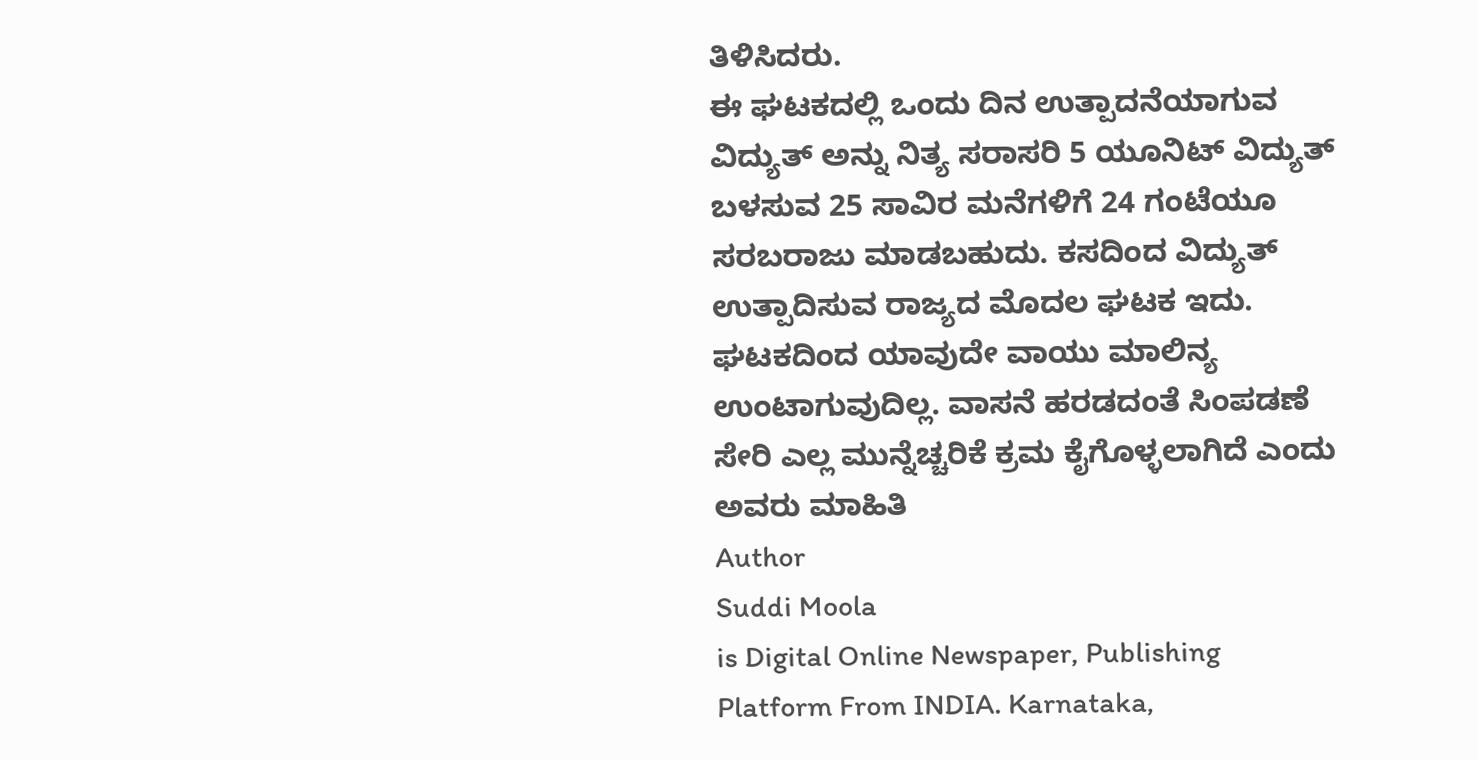ತಿಳಿಸಿದರು.
ಈ ಘಟಕದಲ್ಲಿ ಒಂದು ದಿನ ಉತ್ಪಾದನೆಯಾಗುವ ವಿದ್ಯುತ್ ಅನ್ನು ನಿತ್ಯ ಸರಾಸರಿ 5 ಯೂನಿಟ್ ವಿದ್ಯುತ್ ಬಳಸುವ 25 ಸಾವಿರ ಮನೆಗಳಿಗೆ 24 ಗಂಟೆಯೂ ಸರಬರಾಜು ಮಾಡಬಹುದು. ಕಸದಿಂದ ವಿದ್ಯುತ್ ಉತ್ಪಾದಿಸುವ ರಾಜ್ಯದ ಮೊದಲ ಘಟಕ ಇದು. ಘಟಕದಿಂದ ಯಾವುದೇ ವಾಯು ಮಾಲಿನ್ಯ ಉಂಟಾಗುವುದಿಲ್ಲ. ವಾಸನೆ ಹರಡದಂತೆ ಸಿಂಪಡಣೆ ಸೇರಿ ಎಲ್ಲ ಮುನ್ನೆಚ್ಚರಿಕೆ ಕ್ರಮ ಕೈಗೊಳ್ಳಲಾಗಿದೆ ಎಂದು ಅವರು ಮಾಹಿತಿ
Author
Suddi Moola
is Digital Online Newspaper, Publishing Platform From INDIA. Karnataka,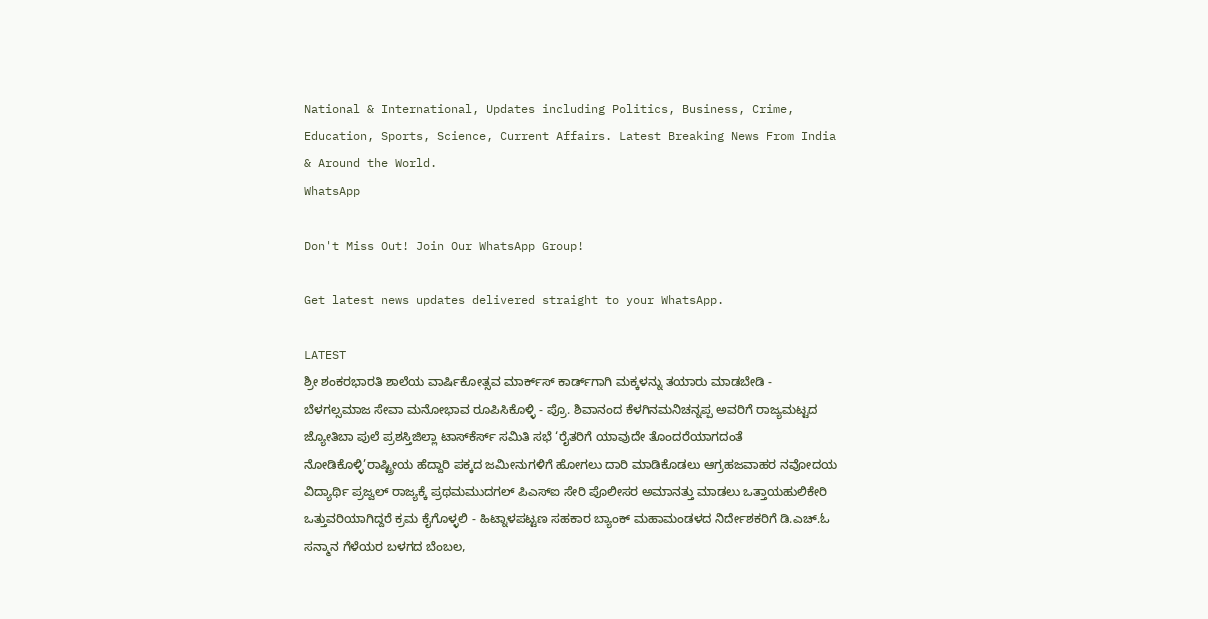National & International, Updates including Politics, Business, Crime, Education, Sports, Science, Current Affairs. Latest Breaking News From India & Around the World.
WhatsApp

Don't Miss Out! Join Our WhatsApp Group!

Get latest news updates delivered straight to your WhatsApp.

LATEST
ಶ್ರೀ ಶಂಕರಭಾರತಿ ಶಾಲೆಯ ವಾರ್ಷಿಕೋತ್ಸವ ಮಾರ್ಕ್‌ಸ್‌ ಕಾರ್ಡ್‌ಗಾಗಿ ಮಕ್ಕಳನ್ನು ತಯಾರು ಮಾಡಬೇಡಿ - ಬೆಳಗಲ್ಸಮಾಜ ಸೇವಾ ಮನೋಭಾವ ರೂಪಿಸಿಕೊಳ್ಳಿ - ಪ್ರೊ. ಶಿವಾನಂದ ಕೆಳಗಿನಮನಿಚನ್ನಪ್ಪ ಅವರಿಗೆ ರಾಜ್ಯಮಟ್ಟದ ಜ್ಯೋತಿಬಾ ಪುಲೆ ಪ್ರಶಸ್ತಿಜಿಲ್ಲಾ ಟಾಸ್‌‌ಕೆರ್ಸ್ ಸಮಿತಿ ಸಭೆ ‘ರೈತರಿಗೆ ಯಾವುದೇ ತೊಂದರೆಯಾಗದಂತೆ ನೋಡಿಕೊಳ್ಳಿ’ರಾಷ್ಟ್ರೀಯ ಹೆದ್ದಾರಿ ಪಕ್ಕದ ಜಮೀನುಗಳಿಗೆ ಹೋಗಲು ದಾರಿ ಮಾಡಿಕೊಡಲು ಆಗ್ರಹಜವಾಹರ ನವೋದಯ ವಿದ್ಯಾರ್ಥಿ ಪ್ರಜ್ವಲ್ ರಾಜ್ಯಕ್ಕೆ ಪ್ರಥಮಮುದಗಲ್ ಪಿಎಸ್‌ಐ ಸೇರಿ ಪೊಲೀಸರ ಅಮಾನತ್ತು ಮಾಡಲು ಒತ್ತಾಯಹುಲಿಕೇರಿ ಒತ್ತುವರಿಯಾಗಿದ್ದರೆ ಕ್ರಮ ಕೈಗೊಳ್ಳಲಿ - ಹಿಟ್ನಾಳಪಟ್ಟಣ ಸಹಕಾರ ಬ್ಯಾಂಕ್ ಮಹಾಮಂಡಳದ ನಿರ್ದೇಶಕರಿಗೆ ಡಿ.ಎಚ್.ಓ ಸನ್ಮಾನ ಗೆಳೆಯರ ಬಳಗದ ಬೆಂಬಲ,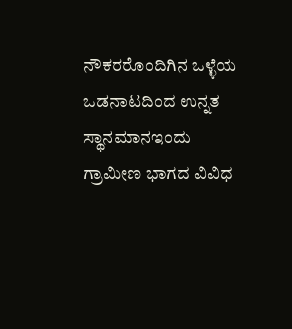ನೌಕರರೊಂದಿಗಿನ ಒಳ್ಳೆಯ ಒಡನಾಟದಿಂದ ಉನ್ನತ ಸ್ಥಾನಮಾನಇಂದು ಗ್ರಾಮೀಣ ಭಾಗದ ವಿವಿಧ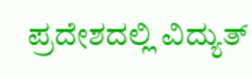ಪ್ರದೇಶದಲ್ಲಿ ವಿದ್ಯುತ್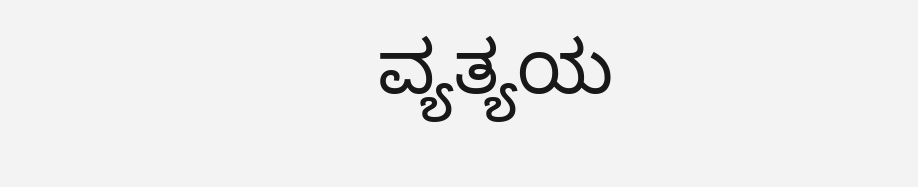ವ್ಯತ್ಯಯ